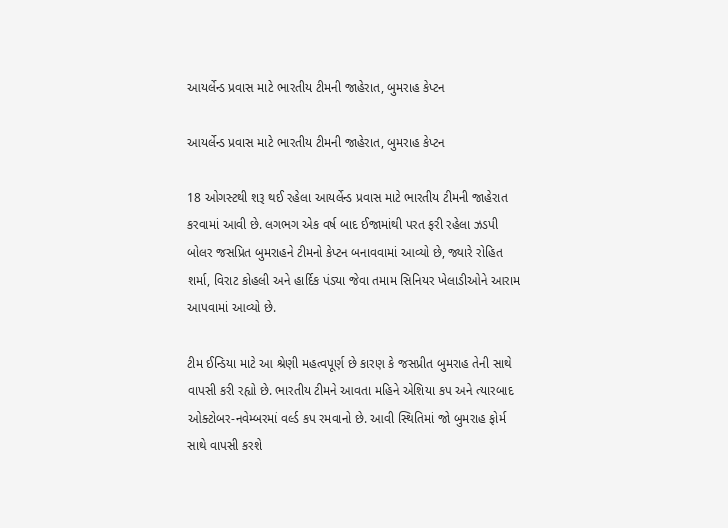આયર્લેન્ડ પ્રવાસ માટે ભારતીય ટીમની જાહેરાત, બુમરાહ કેપ્ટન

આયર્લેન્ડ પ્રવાસ માટે ભારતીય ટીમની જાહેરાત, બુમરાહ કેપ્ટન

18 ઓગસ્ટથી શરૂ થઈ રહેલા આયર્લેન્ડ પ્રવાસ માટે ભારતીય ટીમની જાહેરાત કરવામાં આવી છે. લગભગ એક વર્ષ બાદ ઈજામાંથી પરત ફરી રહેલા ઝડપી બોલર જસપ્રિત બુમરાહને ટીમનો કેપ્ટન બનાવવામાં આવ્યો છે, જ્યારે રોહિત શર્મા, વિરાટ કોહલી અને હાર્દિક પંડ્યા જેવા તમામ સિનિયર ખેલાડીઓને આરામ આપવામાં આવ્યો છે.

ટીમ ઈન્ડિયા માટે આ શ્રેણી મહત્વપૂર્ણ છે કારણ કે જસપ્રીત બુમરાહ તેની સાથે વાપસી કરી રહ્યો છે. ભારતીય ટીમને આવતા મહિને એશિયા કપ અને ત્યારબાદ ઓક્ટોબર-નવેમ્બરમાં વર્લ્ડ કપ રમવાનો છે. આવી સ્થિતિમાં જો બુમરાહ ફોર્મ સાથે વાપસી કરશે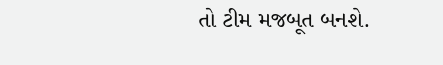તો ટીમ મજબૂત બનશે.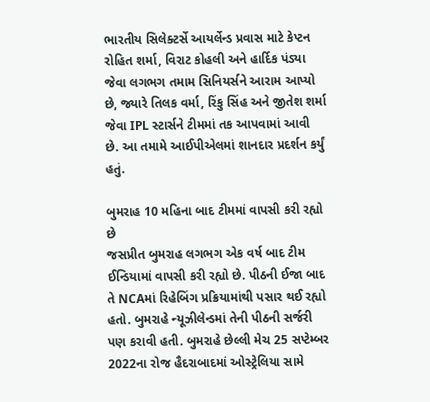ભારતીય સિલેક્ટર્સે આયર્લેન્ડ પ્રવાસ માટે કેપ્ટન રોહિત શર્મા, વિરાટ કોહલી અને હાર્દિક પંડ્યા જેવા લગભગ તમામ સિનિયર્સને આરામ આપ્યો છે, જ્યારે તિલક વર્મા, રિંકુ સિંહ અને જીતેશ શર્મા જેવા IPL સ્ટાર્સને ટીમમાં તક આપવામાં આવી છે. આ તમામે આઈપીએલમાં શાનદાર પ્રદર્શન કર્યું હતું.

બુમરાહ 10 મહિના બાદ ટીમમાં વાપસી કરી રહ્યો છે
જસપ્રીત બુમરાહ લગભગ એક વર્ષ બાદ ટીમ ઈન્ડિયામાં વાપસી કરી રહ્યો છે. પીઠની ઈજા બાદ તે NCAમાં રિહેબિંગ પ્રક્રિયામાંથી પસાર થઈ રહ્યો હતો. બુમરાહે ન્યૂઝીલેન્ડમાં તેની પીઠની સર્જરી પણ કરાવી હતી. બુમરાહે છેલ્લી મેચ 25 સપ્ટેમ્બર 2022ના રોજ હૈદરાબાદમાં ઓસ્ટ્રેલિયા સામે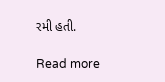રમી હતી.

Read more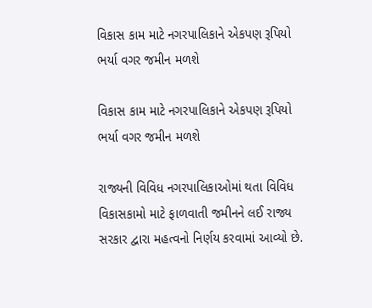વિકાસ કામ માટે નગરપાલિકાને એકપણ રૂપિયો ભર્યા વગર જમીન મળશે

વિકાસ કામ માટે નગરપાલિકાને એકપણ રૂપિયો ભર્યા વગર જમીન મળશે

રાજ્યની વિવિધ નગરપાલિકાઓમાં થતા વિવિધ વિકાસકામો માટે ફાળવાતી જમીનને લઈ રાજ્ય સરકાર દ્વારા મહત્વનો નિર્ણય કરવામાં આવ્યો છે.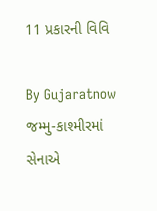11 પ્રકારની વિવિ

By Gujaratnow
જમ્મુ-કાશ્મીરમાં સેનાએ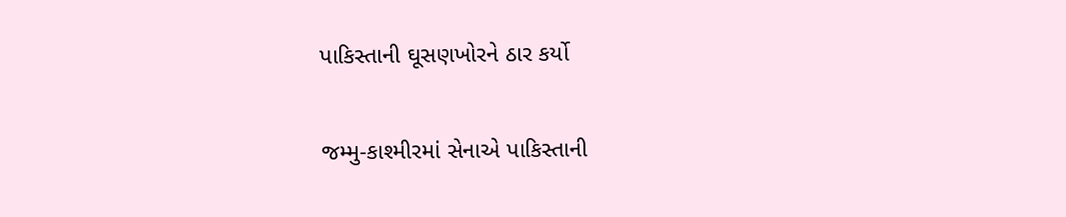પાકિસ્તાની ઘૂસણખોરને ઠાર કર્યો

જમ્મુ-કાશ્મીરમાં સેનાએ પાકિસ્તાની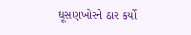ઘૂસણખોરને ઠાર કર્યો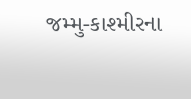જમ્મુ-કાશ્મીરના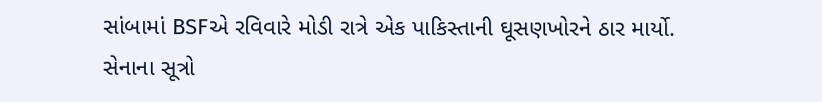સાંબામાં BSFએ રવિવારે મોડી રાત્રે એક પાકિસ્તાની ઘૂસણખોરને ઠાર માર્યો. સેનાના સૂત્રો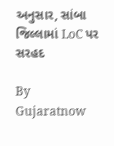અનુસાર, સાંબા જિલ્લામાં LoC પર સરહદ

By Gujaratnow